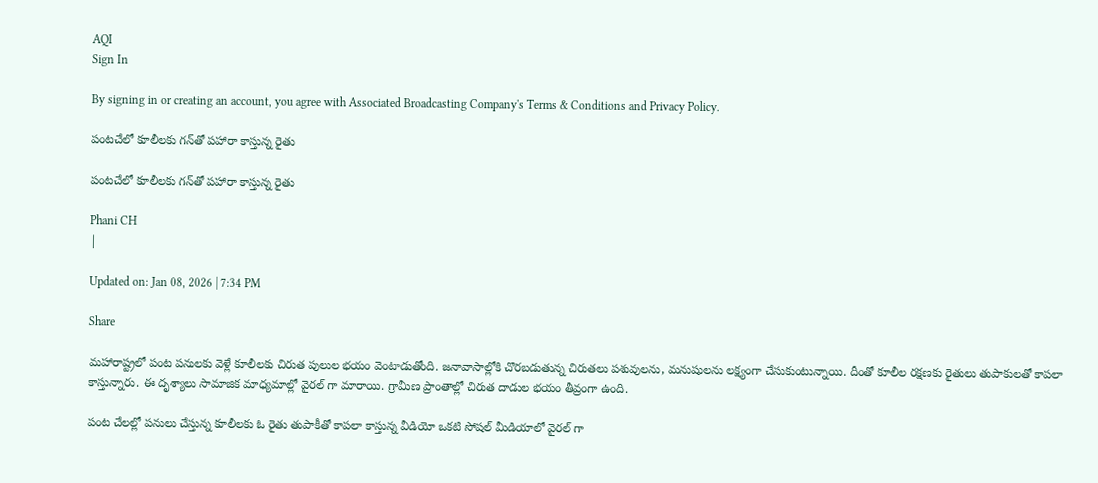AQI
Sign In

By signing in or creating an account, you agree with Associated Broadcasting Company's Terms & Conditions and Privacy Policy.

పంటచేలో కూలీలకు గన్‌తో పహారా కాస్తున్న రైతు

పంటచేలో కూలీలకు గన్‌తో పహారా కాస్తున్న రైతు

Phani CH
|

Updated on: Jan 08, 2026 | 7:34 PM

Share

మహారాష్ట్రలో పంట పనులకు వెళ్లే కూలీలకు చిరుత పులుల భయం వెంటాడుతోంది. జనావాసాల్లోకి చొరబడుతున్న చిరుతలు పశువులను, మనుషులను లక్ష్యంగా చేసుకుంటున్నాయి. దీంతో కూలీల రక్షణకు రైతులు తుపాకులతో కాపలా కాస్తున్నారు. ఈ దృశ్యాలు సామాజిక మాధ్యమాల్లో వైరల్ గా మారాయి. గ్రామీణ ప్రాంతాల్లో చిరుత దాడుల భయం తీవ్రంగా ఉంది.

పంట చేలల్లో పనులు చేస్తున్న కూలీలకు ఓ రైతు తుపాకీతో కాపలా కాస్తున్న వీడియో ఒకటి సోషల్ మీడియాలో వైరల్ గా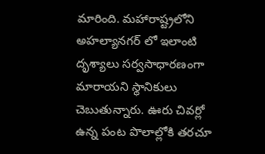మారింది. మహారాష్ట్రలోని అహల్యానగర్ లో ఇలాంటి దృశ్యాలు సర్వసాధారణంగా మారాయని స్థానికులు చెబుతున్నారు. ఊరు చివర్లో ఉన్న పంట పొలాల్లోకి తరచూ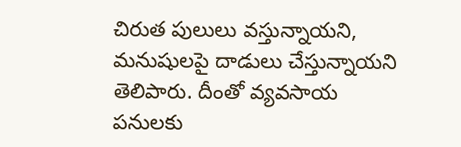చిరుత పులులు వస్తున్నాయని, మనుషులపై దాడులు చేస్తున్నాయని తెలిపారు. దీంతో వ్యవసాయ పనులకు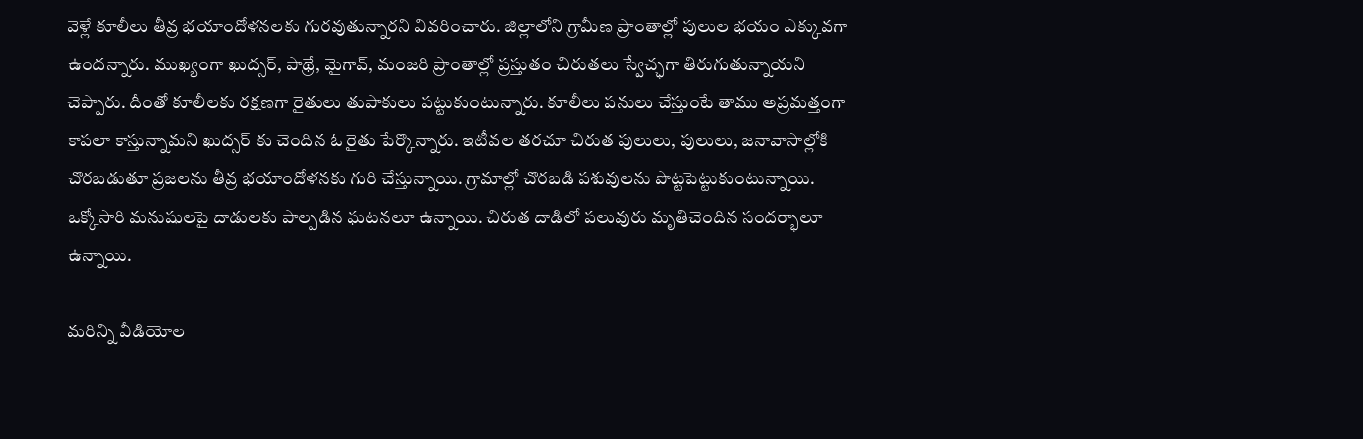వెళ్లే కూలీలు తీవ్ర భయాందోళనలకు గురవుతున్నారని వివరించారు. జిల్లాలోని గ్రామీణ ప్రాంతాల్లో పులుల భయం ఎక్కువగా ఉందన్నారు. ముఖ్యంగా ఖుద్సర్‌, పాథ్రే, మైగావ్, మంజరి ప్రాంతాల్లో ప్రస్తుతం చిరుతలు స్వేచ్ఛగా తిరుగుతున్నాయని చెప్పారు. దీంతో కూలీలకు రక్షణగా రైతులు తుపాకులు పట్టుకుంటున్నారు. కూలీలు పనులు చేస్తుంటే తాము అప్రమత్తంగా కాపలా కాస్తున్నామని ఖుద్సర్ కు చెందిన ఓ రైతు పేర్కొన్నారు. ఇటీవల తరచూ చిరుత పులులు, పులులు, జనావాసాల్లోకి చొరబడుతూ ప్రజలను తీవ్ర భయాందోళనకు గురి చేస్తున్నాయి. గ్రామాల్లో చొరబడి పశువులను పొట్టపెట్టుకుంటున్నాయి. ఒక్కోసారి మనుషులపై దాడులకు పాల్పడిన ఘటనలూ ఉన్నాయి. చిరుత దాడిలో పలువురు మృతిచెందిన సందర్భాలూ ఉన్నాయి.

మరిన్ని వీడియోల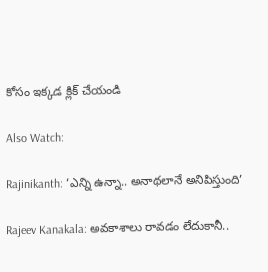కోసం ఇక్కడ క్లిక్ చేయండి

Also Watch:

Rajinikanth: ‘ఎన్ని ఉన్నా.. అనాథలానే అనిపిస్తుంది’

Rajeev Kanakala: అవకాశాలు రావడం లేదుకానీ..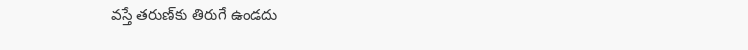వస్తే తరుణ్‌కు తిరుగే ఉండదు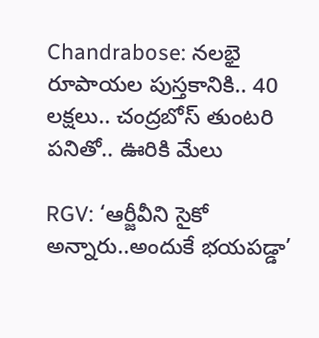Chandrabose: నలభై రూపాయల పుస్తకానికి.. 40 లక్షలు.. చంద్రబోస్ తుంటరి పనితో.. ఊరికి మేలు

RGV: ‘ఆర్జీవీని సైకో అన్నారు..అందుకే భయపడ్డా’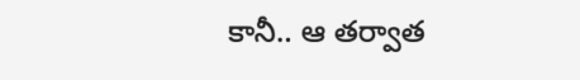కానీ.. ఆ తర్వాత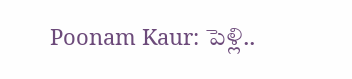Poonam Kaur: పెళ్లి..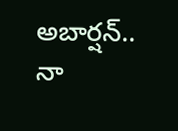అబార్షన్.. నా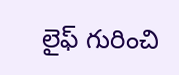లైఫ్‌ గురించి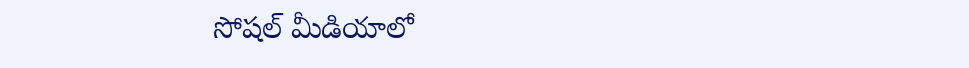సోషల్ మీడియాలో